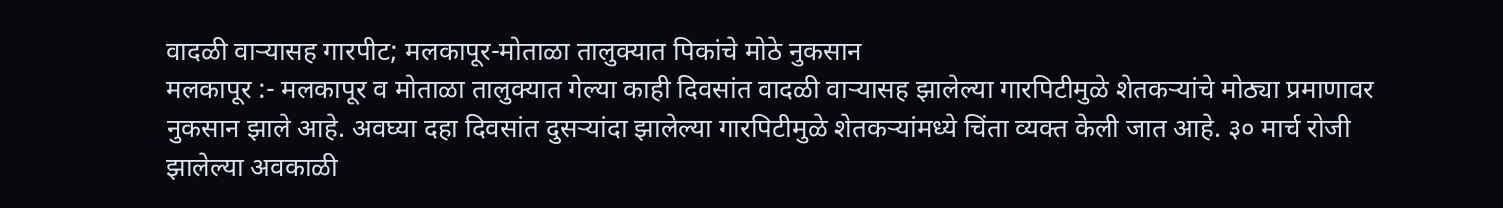वादळी वाऱ्यासह गारपीट; मलकापूर-मोताळा तालुक्यात पिकांचे मोठे नुकसान
मलकापूर :- मलकापूर व मोताळा तालुक्यात गेल्या काही दिवसांत वादळी वाऱ्यासह झालेल्या गारपिटीमुळे शेतकऱ्यांचे मोठ्या प्रमाणावर नुकसान झाले आहे. अवघ्या दहा दिवसांत दुसऱ्यांदा झालेल्या गारपिटीमुळे शेतकऱ्यांमध्ये चिंता व्यक्त केली जात आहे. ३० मार्च रोजी झालेल्या अवकाळी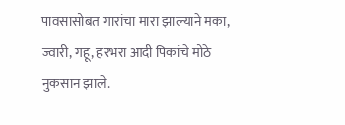पावसासोबत गारांचा मारा झाल्याने मका, ज्वारी, गहू, हरभरा आदी पिकांचे मोठे नुकसान झाले.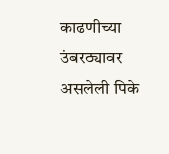काढणीच्या उंबरठ्यावर असलेली पिके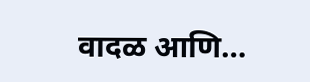वादळ आणि…